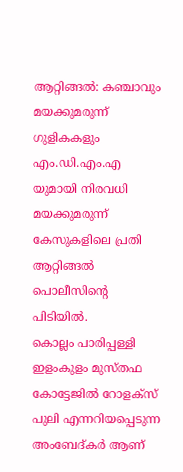ആറ്റിങ്ങൽ: കഞ്ചാവും മയക്കുമരുന്ന് ഗുളികകളും എം.ഡി.എം.എ യുമായി നിരവധി മയക്കുമരുന്ന് കേസുകളിലെ പ്രതി ആറ്റിങ്ങൽ പൊലീസിൻ്റെ പിടിയിൽ.
കൊല്ലം പാരിപ്പള്ളി ഇളംകുളം മുസ്തഫ കോട്ടേജിൽ റോളക്സ് പുലി എന്നറിയപ്പെടുന്ന അംബേദ്കർ ആണ്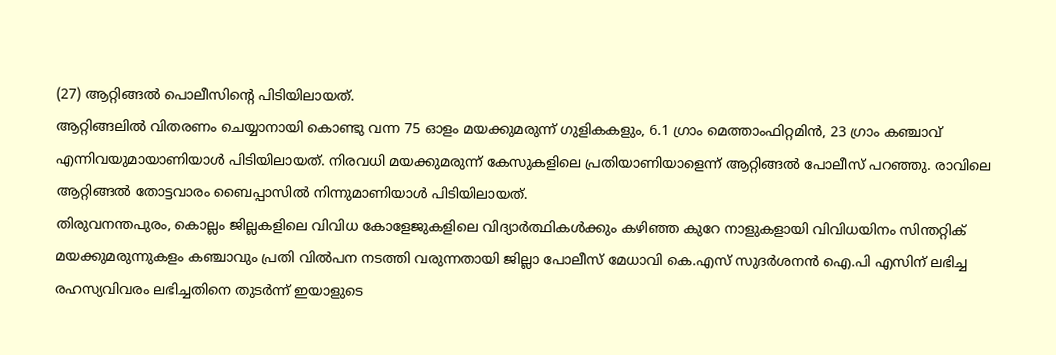(27) ആറ്റിങ്ങൽ പൊലീസിൻ്റെ പിടിയിലായത്.
ആറ്റിങ്ങലിൽ വിതരണം ചെയ്യാനായി കൊണ്ടു വന്ന 75 ഓളം മയക്കുമരുന്ന് ഗുളികകളും, 6.1 ഗ്രാം മെത്താംഫിറ്റമിൻ, 23 ഗ്രാം കഞ്ചാവ് എന്നിവയുമായാണിയാൾ പിടിയിലായത്. നിരവധി മയക്കുമരുന്ന് കേസുകളിലെ പ്രതിയാണിയാളെന്ന് ആറ്റിങ്ങൽ പോലീസ് പറഞ്ഞു. രാവിലെ ആറ്റിങ്ങൽ തോട്ടവാരം ബൈപ്പാസിൽ നിന്നുമാണിയാൾ പിടിയിലായത്.
തിരുവനന്തപുരം, കൊല്ലം ജില്ലകളിലെ വിവിധ കോളേജുകളിലെ വിദ്യാർത്ഥികൾക്കും കഴിഞ്ഞ കുറേ നാളുകളായി വിവിധയിനം സിന്തറ്റിക് മയക്കുമരുന്നുകളം കഞ്ചാവും പ്രതി വിൽപന നടത്തി വരുന്നതായി ജില്ലാ പോലീസ് മേധാവി കെ.എസ് സുദർശനൻ ഐ.പി എസിന് ലഭിച്ച രഹസ്യവിവരം ലഭിച്ചതിനെ തുടർന്ന് ഇയാളുടെ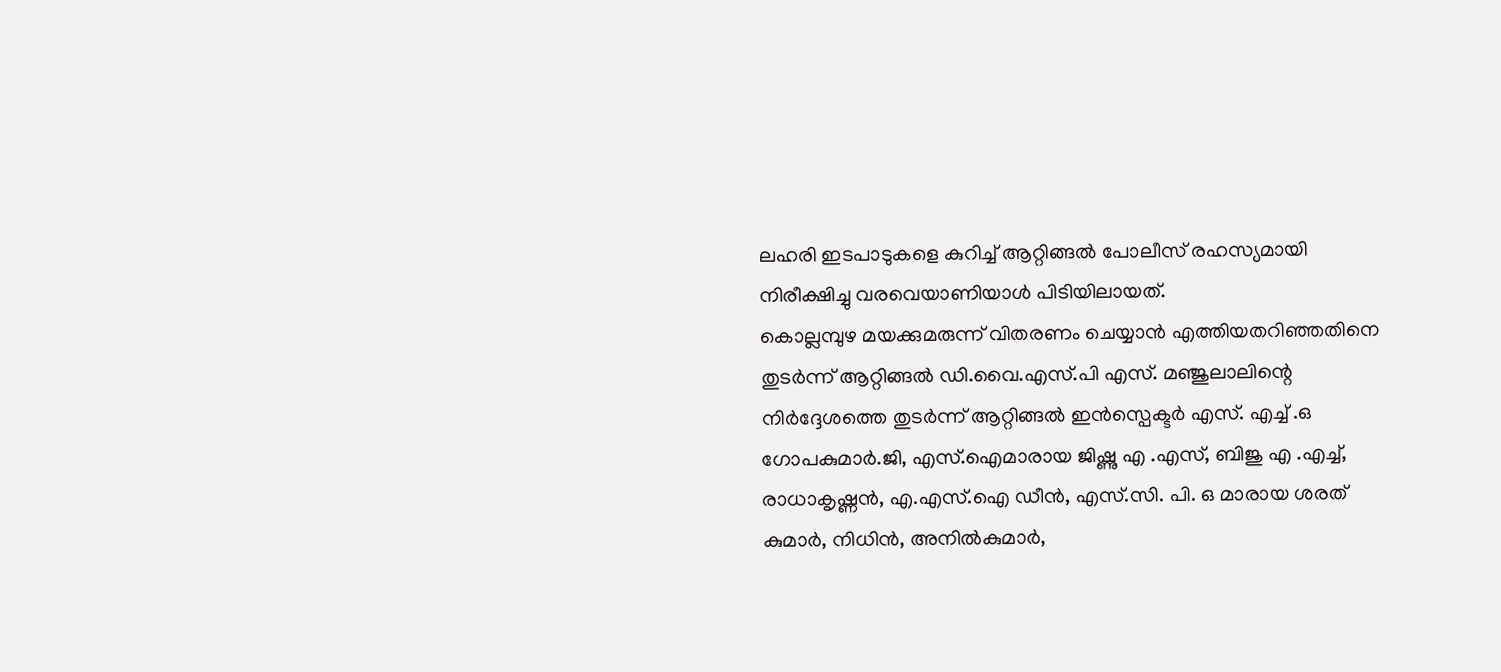ലഹരി ഇടപാടുകളെ കുറിച്ച് ആറ്റിങ്ങൽ പോലീസ് രഹസ്യമായി നിരീക്ഷിച്ചു വരവെയാണിയാൾ പിടിയിലായത്.
കൊല്ലമ്പുഴ മയക്കുമരുന്ന് വിതരണം ചെയ്യാൻ എത്തിയതറിഞ്ഞതിനെ തുടർന്ന് ആറ്റിങ്ങൽ ഡി.വൈ.എസ്.പി എസ്. മഞ്ജുലാലിന്റെ നിർദ്ദേശത്തെ തുടർന്ന് ആറ്റിങ്ങൽ ഇൻസ്പെക്ടർ എസ്. എച്ച് .ഒ ഗോപകുമാർ.ജി, എസ്.ഐമാരായ ജിഷ്ണു എ .എസ്, ബിജു എ .എച്ച്, രാധാകൃഷ്ണൻ, എ.എസ്.ഐ ഡീൻ, എസ്.സി. പി. ഒ മാരായ ശരത് കുമാർ, നിധിൻ, അനിൽകുമാർ,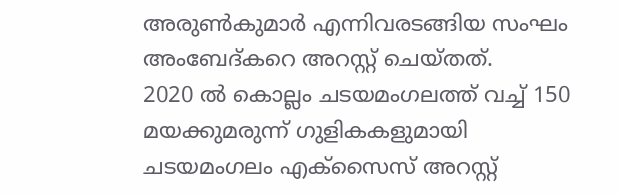അരുൺകുമാർ എന്നിവരടങ്ങിയ സംഘം അംബേദ്കറെ അറസ്റ്റ് ചെയ്തത്.
2020 ൽ കൊല്ലം ചടയമംഗലത്ത് വച്ച് 150 മയക്കുമരുന്ന് ഗുളികകളുമായി ചടയമംഗലം എക്സൈസ് അറസ്റ്റ്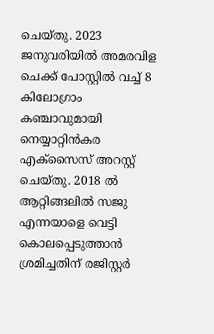ചെയ്തു. 2023 ജനുവരിയിൽ അമരവിള ചെക്ക് പോസ്റ്റിൽ വച്ച് 8 കിലോഗ്രാം കഞ്ചാവുമായി നെയ്യാറ്റിൻകര എക്സൈസ് അറസ്റ്റ് ചെയ്തു. 2018 ൽ
ആറ്റിങ്ങലിൽ സജു എന്നയാളെ വെട്ടി കൊലപ്പെടുത്താൻ ശ്രമിച്ചതിന് രജിസ്റ്റർ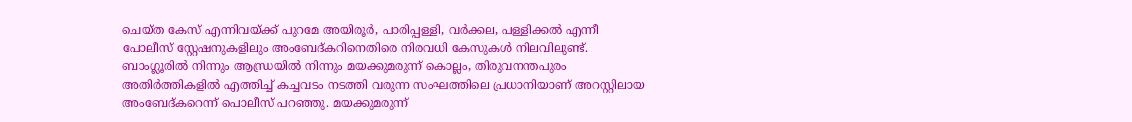ചെയ്ത കേസ് എന്നിവയ്ക്ക് പുറമേ അയിരൂർ, പാരിപ്പള്ളി, വർക്കല, പള്ളിക്കൽ എന്നീ പോലീസ് സ്റ്റേഷനുകളിലും അംബേദ്കറിനെതിരെ നിരവധി കേസുകൾ നിലവിലുണ്ട്.
ബാംഗ്ലൂരിൽ നിന്നും ആന്ധ്രയിൽ നിന്നും മയക്കുമരുന്ന് കൊല്ലം, തിരുവനന്തപുരം അതിർത്തികളിൽ എത്തിച്ച് കച്ചവടം നടത്തി വരുന്ന സംഘത്തിലെ പ്രധാനിയാണ് അറസ്റ്റിലായ അംബേദ്കറെന്ന് പൊലീസ് പറഞ്ഞു. മയക്കുമരുന്ന്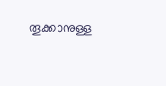തൂക്കാനുള്ള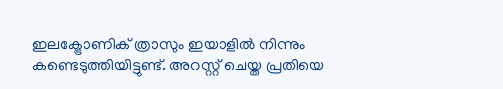ഇലക്ട്രോണിക് ത്രാസും ഇയാളിൽ നിന്നും കണ്ടെടുത്തിയിട്ടുണ്ട്. അറസ്റ്റ് ചെയ്ത പ്രതിയെ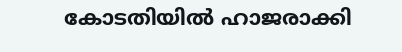കോടതിയിൽ ഹാജരാക്കി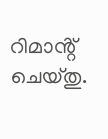റിമാൻ്റ് ചെയ്തു.